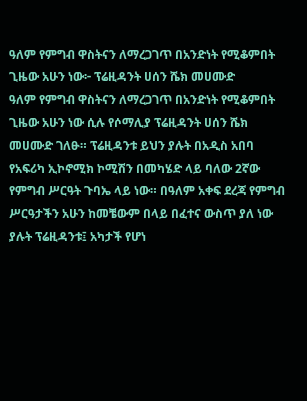ዓለም የምግብ ዋስትናን ለማረጋገጥ በአንድነት የሚቆምበት ጊዜው አሁን ነው፦ ፕሬዚዳንት ሀሰን ሼክ መሀሙድ
ዓለም የምግብ ዋስትናን ለማረጋገጥ በአንድነት የሚቆምበት ጊዜው አሁን ነው ሲሉ የሶማሊያ ፕሬዚዳንት ሀሰን ሼክ መሀሙድ ገለፁ። ፕሬዚዳንቱ ይህን ያሉት በአዲስ አበባ የአፍሪካ ኢኮኖሚክ ኮሚሽን በመካሄድ ላይ ባለው 2ኛው የምግብ ሥርዓት ጉባኤ ላይ ነው። በዓለም አቀፍ ደረጃ የምግብ ሥርዓታችን አሁን ከመቼውም በላይ በፈተና ውስጥ ያለ ነው ያሉት ፕሬዚዳንቱ፤ አካታች የሆነ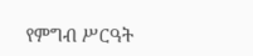የምግብ ሥርዓት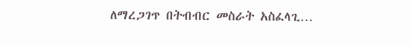ለማረጋገጥ በትብብር መስራት አስፈላጊ…